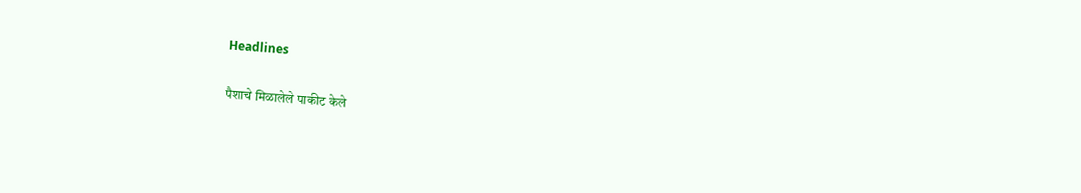Headlines

पैशाचे मिळालेले पाकीट केले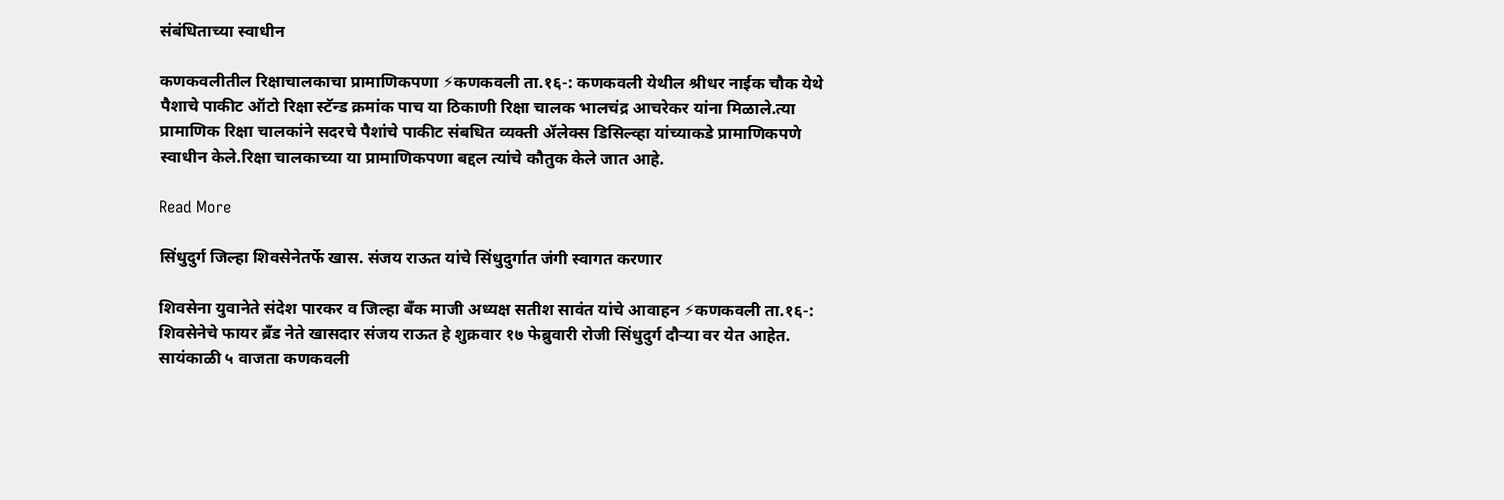संबंधिताच्या स्वाधीन

कणकवलीतील रिक्षाचालकाचा प्रामाणिकपणा ⚡कणकवली ता.१६-: कणकवली येथील श्रीधर नाईक चौक येथे पैशाचे पाकीट ऑटो रिक्षा स्टॅन्ड क्रमांक पाच या ठिकाणी रिक्षा चालक भालचंद्र आचरेकर यांना मिळाले.त्या प्रामाणिक रिक्षा चालकांने सदरचे पैशांचे पाकीट संबधित व्यक्ती ॲलेक्स डिसिल्व्हा यांच्याकडे प्रामाणिकपणे स्वाधीन केले.रिक्षा चालकाच्या या प्रामाणिकपणा बद्दल त्यांचे कौतुक केले जात आहे.

Read More

सिंधुदुर्ग जिल्हा शिवसेनेतर्फे खास. संजय राऊत यांचे सिंधुदुर्गात जंगी स्वागत करणार

शिवसेना युवानेते संदेश पारकर व जिल्हा बँक माजी अध्यक्ष सतीश सावंत यांचे आवाहन ⚡कणकवली ता.१६-: शिवसेनेचे फायर ब्रँड नेते खासदार संजय राऊत हे शुक्रवार १७ फेब्रुवारी रोजी सिंधुदुर्ग दौऱ्या वर येत आहेत. सायंकाळी ५ वाजता कणकवली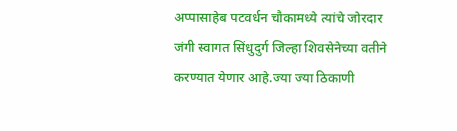अप्पासाहेब पटवर्धन चौकामध्ये त्यांचे जोरदार जंगी स्वागत सिंधुदुर्ग जिल्हा शिवसेनेच्या वतीने करण्यात येणार आहे.ज्या ज्या ठिकाणी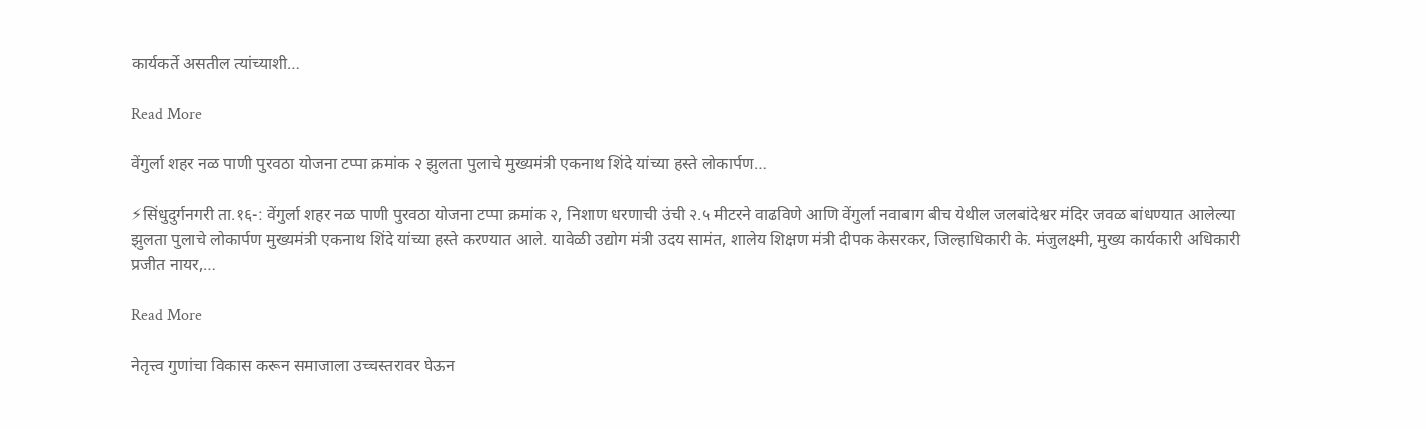कार्यकर्ते असतील त्यांच्याशी…

Read More

वेंगुर्ला शहर नळ पाणी पुरवठा योजना टप्पा क्रमांक २ झुलता पुलाचे मुख्यमंत्री एकनाथ शिंदे यांच्या हस्ते लोकार्पण…

⚡सिंधुदुर्गनगरी ता.१६-: वेंगुर्ला शहर नळ पाणी पुरवठा योजना टप्पा क्रमांक २, निशाण धरणाची उंची २.५ मीटरने वाढविणे आणि वेंगुर्ला नवाबाग बीच येथील जलबांदेश्वर मंदिर जवळ बांधण्यात आलेल्या झुलता पुलाचे लोकार्पण मुख्यमंत्री एकनाथ शिंदे यांच्या हस्ते करण्यात आले. यावेळी उद्योग मंत्री उदय सामंत, शालेय शिक्षण मंत्री दीपक केसरकर, जिल्हाधिकारी के. मंजुलक्ष्मी, मुख्य कार्यकारी अधिकारी प्रजीत नायर,…

Read More

नेतृत्त्व गुणांचा विकास करून समाजाला उच्चस्तरावर घेऊन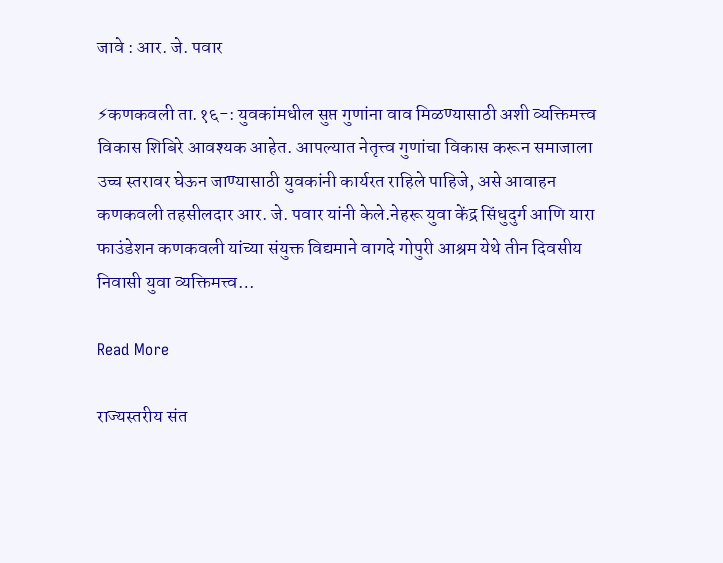जावे : आर. जे. पवार

⚡कणकवली ता.१६-: युवकांमधील सुप्त गुणांना वाव मिळण्यासाठी अशी व्यक्तिमत्त्व विकास शिबिरे आवश्यक आहेत. आपल्यात नेतृत्त्व गुणांचा विकास करून समाजाला उच्च स्तरावर घेऊन जाण्यासाठी युवकांनी कार्यरत राहिले पाहिजे, असे आवाहन कणकवली तहसीलदार आर. जे. पवार यांनी केले.नेहरू युवा केंद्र सिंधुदुर्ग आणि यारा फाउंडेशन कणकवली यांच्या संयुक्त विद्यमाने वागदे गोपुरी आश्रम येथे तीन दिवसीय निवासी युवा व्यक्तिमत्त्व…

Read More

राज्यस्तरीय संत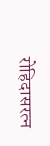रोहिदासरत्न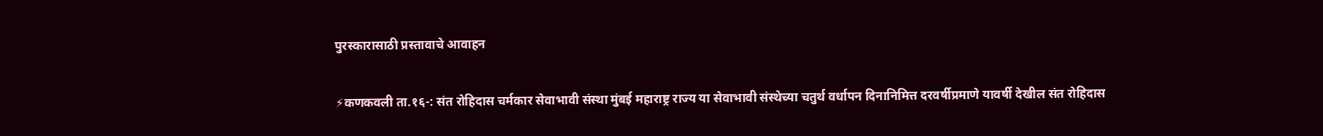पुरस्कारासाठी प्रस्तावाचे आवाहन

⚡कणकवली ता.१६-: संत रोहिदास चर्मकार सेवाभावी संस्था मुंबई महाराष्ट्र राज्य या सेवाभावी संस्थेच्या चतुर्थ वर्धापन दिनानिमित्त दरवर्षीप्रमाणे यावर्षी देखील संत रोहिदास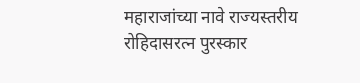महाराजांच्या नावे राज्यस्तरीय रोहिदासरत्न पुरस्कार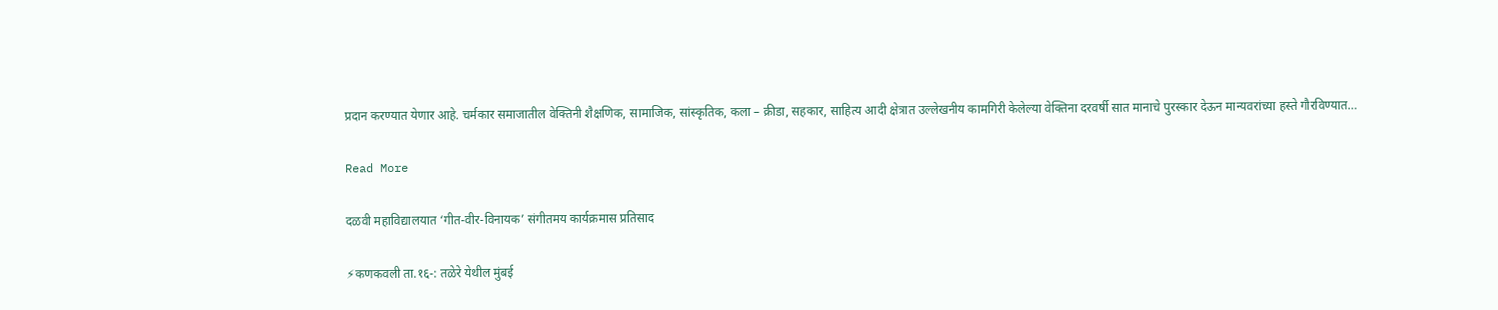प्रदान करण्यात येणार आहे. चर्मकार समाजातील वेक्तिनी शैक्षणिक, सामाजिक, सांस्कृतिक, कला – क्रीडा, सहकार, साहित्य आदी क्षेत्रात उल्लेखनीय कामगिरी केलेल्या वेक्तिना दरवर्षी सात मानाचे पुरस्कार देऊन मान्यवरांच्या हस्ते गौरविण्यात…

Read More

दळवी महाविद्यालयात ‘गीत-वीर-विनायक’ संगीतमय कार्यक्रमास प्रतिसाद

⚡कणकवली ता.१६-: तळेरे येथील मुंबई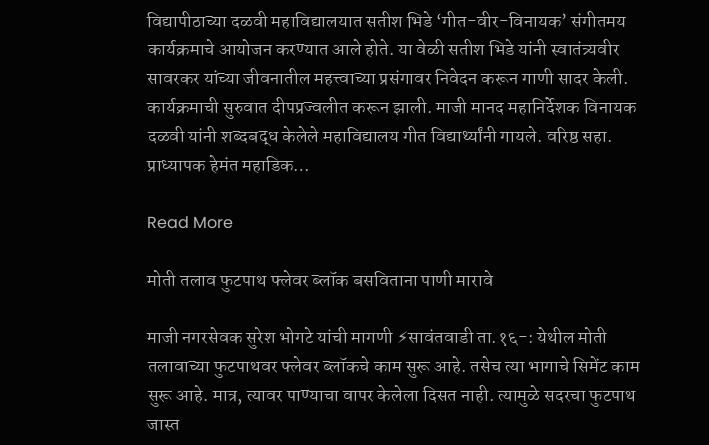विद्यापीठाच्या दळवी महाविद्यालयात सतीश भिडे ‘गीत-वीर-विनायक’ संगीतमय कार्यक्रमाचे आयोजन करण्यात आले होते. या वेळी सतीश भिडे यांनी स्वातंत्र्यवीर सावरकर यांच्या जीवनातील महत्त्वाच्या प्रसंगावर निवेदन करून गाणी सादर केली. कार्यक्रमाची सुरुवात दीपप्रज्वलीत करून झाली. माजी मानद महानिर्देशक विनायक दळवी यांनी शब्दबद्ध केलेले महाविद्यालय गीत विद्यार्थ्यांनी गायले. वरिष्ठ सहा. प्राध्यापक हेमंत महाडिक…

Read More

मोती तलाव फुटपाथ फ्लेवर ब्लॉक बसविताना पाणी मारावे

माजी नगरसेवक सुरेश भोगटे यांची मागणी ⚡सावंतवाडी ता.१६-: येथील मोती तलावाच्या फुटपाथवर फ्लेवर ब्लॉकचे काम सुरू आहे. तसेच त्या भागाचे सिमेंट काम सुरू आहे. मात्र, त्यावर पाण्याचा वापर केलेला दिसत नाही. त्यामुळे सदरचा फुटपाथ जास्त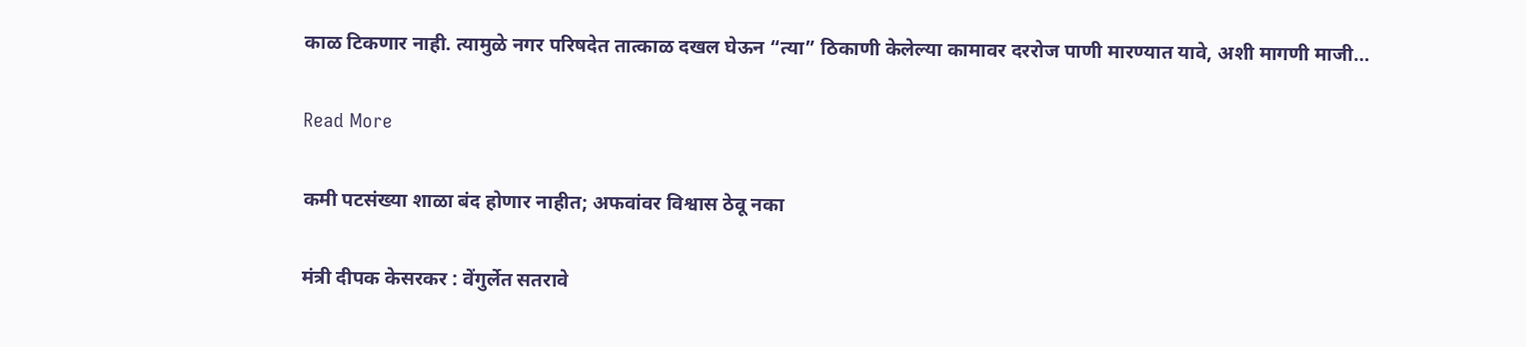काळ टिकणार नाही. त्यामुळे नगर परिषदेत तात्काळ दखल घेऊन “त्या” ठिकाणी केलेल्या कामावर दररोज पाणी मारण्यात यावे, अशी मागणी माजी…

Read More

कमी पटसंख्या शाळा बंद होणार नाहीत; अफवांवर विश्वास ठेवू नका

मंत्री दीपक केसरकर : वेंगुर्लेत सतरावे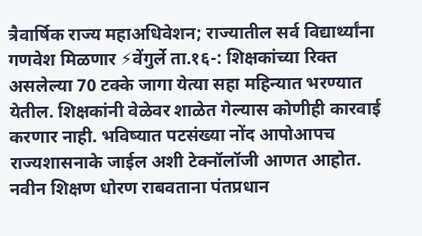त्रैवार्षिक राज्य महाअधिवेशन; राज्यातील सर्व विद्यार्थ्यांना गणवेश मिळणार ⚡वेंगुर्ले ता.१६-: शिक्षकांच्या रिक्त असलेल्या 70 टक्के जागा येत्या सहा महिन्यात भरण्यात येतील. शिक्षकांनी वेळेवर शाळेत गेल्यास कोणीही कारवाई करणार नाही. भविष्यात पटसंख्या नोंद आपोआपच राज्यशासनाके जाईल अशी टेक्नॉलॉजी आणत आहोत. नवीन शिक्षण धोरण राबवताना पंतप्रधान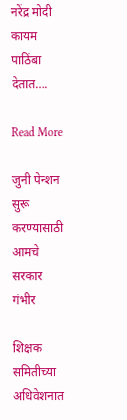नरेंद्र मोदी कायम पाठिंबा देतात….

Read More

जुनी पेन्शन सुरू करण्यासाठी आमचे सरकार गंभीर

शिक्षक समितीच्या अधिवेशनात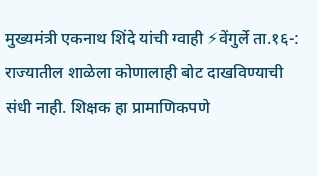मुख्यमंत्री एकनाथ शिंदे यांची ग्वाही ⚡वेंगुर्ले ता.१६-: राज्यातील शाळेला कोणालाही बोट दाखविण्याची संधी नाही. शिक्षक हा प्रामाणिकपणे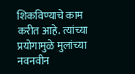शिकविण्याचे काम करीत आहे. त्यांच्या प्रयोगामुळे मुलांच्या नवनवीन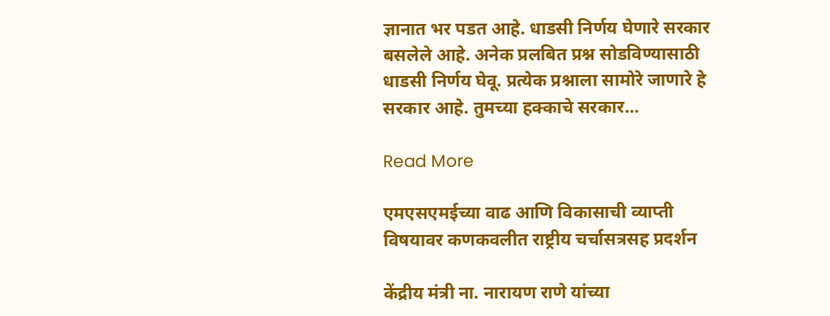ज्ञानात भर पडत आहे. धाडसी निर्णय घेणारे सरकार बसलेले आहे. अनेक प्रलबित प्रश्न सोडविण्यासाठी धाडसी निर्णय घेवू. प्रत्येक प्रश्नाला सामोरे जाणारे हे सरकार आहे. तुमच्या हक्काचे सरकार…

Read More

एमएसएमईच्या वाढ आणि विकासाची व्याप्ती विषयावर कणकवलीत राष्ट्रीय चर्चासत्रसह प्रदर्शन

केंद्रीय मंत्री ना. नारायण राणे यांच्या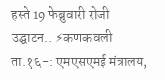हस्ते 19 फेब्रुवारी रोजी उद्घाटन.. ⚡कणकवली ता.१६-: एमएसएमई मंत्रालय,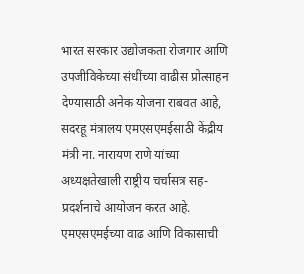भारत सरकार उद्योजकता रोजगार आणि उपजीविकेच्या संधींच्या वाढीस प्रोत्साहन देण्यासाठी अनेक योजना राबवत आहे, सदरहू मंत्रालय एमएसएमईसाठी केंद्रीय मंत्री ना. नारायण राणे यांच्या अध्यक्षतेखाली राष्ट्रीय चर्चासत्र सह-प्रदर्शनाचे आयोजन करत आहे. एमएसएमईच्या वाढ आणि विकासाची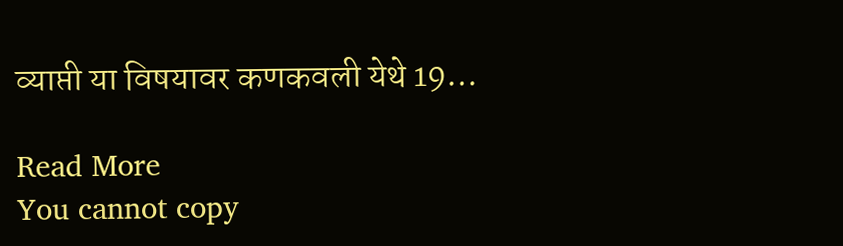व्याप्ती या विषयावर कणकवली येथे 19…

Read More
You cannot copy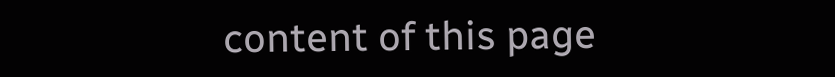content of this page